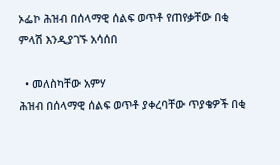ኦፌኮ ሕዝብ በሰላማዊ ሰልፍ ወጥቶ የጠየቃቸው በቂ ምላሽ እንዲያገኙ አሳሰበ

  • መለስካቸው አምሃ
ሕዝብ በሰላማዊ ሰልፍ ወጥቶ ያቀረባቸው ጥያቄዎች በቂ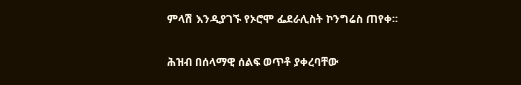ምላሽ እንዲያገኙ የኦሮሞ ፌደራሊስት ኮንግሬስ ጠየቀ፡፡

ሕዝብ በሰላማዊ ሰልፍ ወጥቶ ያቀረባቸው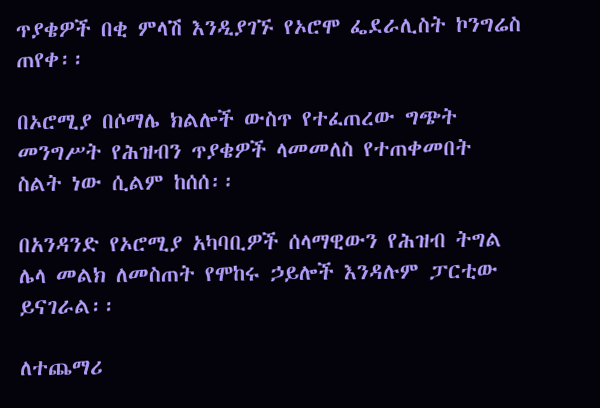ጥያቄዎች በቂ ምላሽ እንዲያገኙ የኦሮሞ ፌደራሊስት ኮንግሬስ ጠየቀ፡፡

በኦሮሚያ በሶማሌ ክልሎች ውስጥ የተፈጠረው ግጭት መንግሥት የሕዝብን ጥያቄዎች ላመመለስ የተጠቀመበት ስልት ነው ሲልም ከሰሰ፡፡

በአንዳንድ የኦሮሚያ አካባቢዎች ሰላማዊውን የሕዝብ ትግል ሌላ መልክ ለመስጠት የሞከሩ ኃይሎች እንዳሉም ፓርቲው ይናገራል፡፡

ለተጨማሪ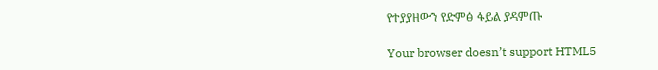የተያያዘውን የድምፅ ፋይል ያዳምጡ

Your browser doesn’t support HTML5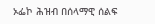ኦፌኮ ሕዝብ በሰላማዊ ሰልፍ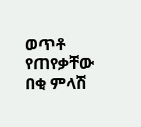ወጥቶ የጠየቃቸው በቂ ምላሽ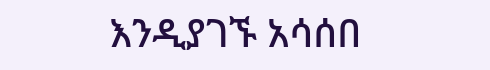እንዲያገኙ አሳሰበ